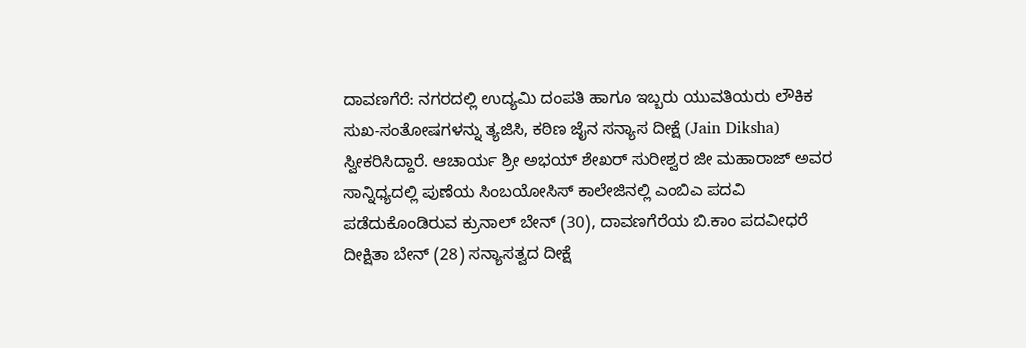ದಾವಣಗೆರೆ: ನಗರದಲ್ಲಿ ಉದ್ಯಮಿ ದಂಪತಿ ಹಾಗೂ ಇಬ್ಬರು ಯುವತಿಯರು ಲೌಕಿಕ ಸುಖ-ಸಂತೋಷಗಳನ್ನು ತ್ಯಜಿಸಿ, ಕಠಿಣ ಜೈನ ಸನ್ಯಾಸ ದೀಕ್ಷೆ (Jain Diksha) ಸ್ವೀಕರಿಸಿದ್ದಾರೆ. ಆಚಾರ್ಯ ಶ್ರೀ ಅಭಯ್ ಶೇಖರ್ ಸುರೀಶ್ವರ ಜೀ ಮಹಾರಾಜ್ ಅವರ ಸಾನ್ನಿಧ್ಯದಲ್ಲಿ ಪುಣೆಯ ಸಿಂಬಯೋಸಿಸ್ ಕಾಲೇಜಿನಲ್ಲಿ ಎಂಬಿಎ ಪದವಿ ಪಡೆದುಕೊಂಡಿರುವ ಕ್ರುನಾಲ್ ಬೇನ್ (30), ದಾವಣಗೆರೆಯ ಬಿ.ಕಾಂ ಪದವೀಧರೆ ದೀಕ್ಷಿತಾ ಬೇನ್ (28) ಸನ್ಯಾಸತ್ವದ ದೀಕ್ಷೆ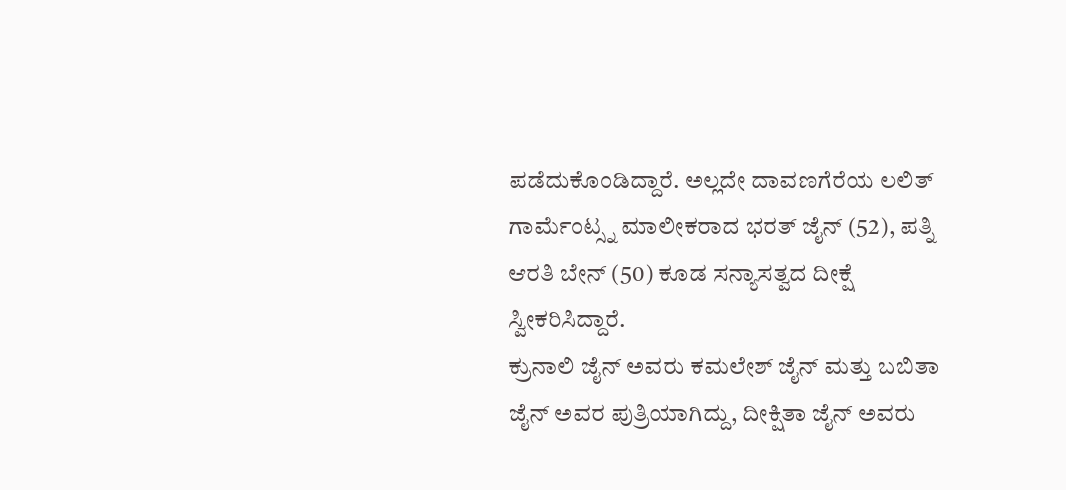ಪಡೆದುಕೊಂಡಿದ್ದಾರೆ. ಅಲ್ಲದೇ ದಾವಣಗೆರೆಯ ಲಲಿತ್ ಗಾರ್ಮೆಂಟ್ಸ್ನ ಮಾಲೀಕರಾದ ಭರತ್ ಜೈನ್ (52), ಪತ್ನಿ ಆರತಿ ಬೇನ್ (50) ಕೂಡ ಸನ್ಯಾಸತ್ವದ ದೀಕ್ಷೆ ಸ್ವೀಕರಿಸಿದ್ದಾರೆ.
ಕ್ರುನಾಲಿ ಜೈನ್ ಅವರು ಕಮಲೇಶ್ ಜೈನ್ ಮತ್ತು ಬಬಿತಾ ಜೈನ್ ಅವರ ಪುತ್ರಿಯಾಗಿದ್ದು, ದೀಕ್ಷಿತಾ ಜೈನ್ ಅವರು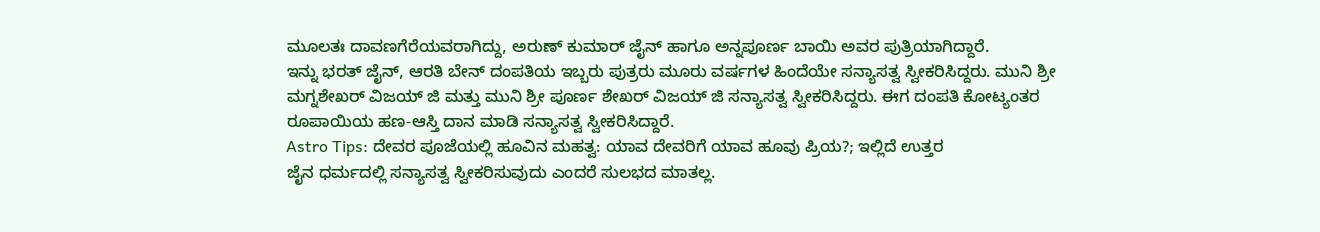ಮೂಲತಃ ದಾವಣಗೆರೆಯವರಾಗಿದ್ದು, ಅರುಣ್ ಕುಮಾರ್ ಜೈನ್ ಹಾಗೂ ಅನ್ನಪೂರ್ಣ ಬಾಯಿ ಅವರ ಪುತ್ರಿಯಾಗಿದ್ದಾರೆ.
ಇನ್ನು ಭರತ್ ಜೈನ್, ಆರತಿ ಬೇನ್ ದಂಪತಿಯ ಇಬ್ಬರು ಪುತ್ರರು ಮೂರು ವರ್ಷಗಳ ಹಿಂದೆಯೇ ಸನ್ಯಾಸತ್ವ ಸ್ವೀಕರಿಸಿದ್ದರು. ಮುನಿ ಶ್ರೀ ಮಗ್ನಶೇಖರ್ ವಿಜಯ್ ಜಿ ಮತ್ತು ಮುನಿ ಶ್ರೀ ಪೂರ್ಣ ಶೇಖರ್ ವಿಜಯ್ ಜಿ ಸನ್ಯಾಸತ್ವ ಸ್ವೀಕರಿಸಿದ್ದರು. ಈಗ ದಂಪತಿ ಕೋಟ್ಯಂತರ ರೂಪಾಯಿಯ ಹಣ-ಆಸ್ತಿ ದಾನ ಮಾಡಿ ಸನ್ಯಾಸತ್ವ ಸ್ವೀಕರಿಸಿದ್ದಾರೆ.
Astro Tips: ದೇವರ ಪೂಜೆಯಲ್ಲಿ ಹೂವಿನ ಮಹತ್ವ: ಯಾವ ದೇವರಿಗೆ ಯಾವ ಹೂವು ಪ್ರಿಯ?; ಇಲ್ಲಿದೆ ಉತ್ತರ
ಜೈನ ಧರ್ಮದಲ್ಲಿ ಸನ್ಯಾಸತ್ವ ಸ್ವೀಕರಿಸುವುದು ಎಂದರೆ ಸುಲಭದ ಮಾತಲ್ಲ.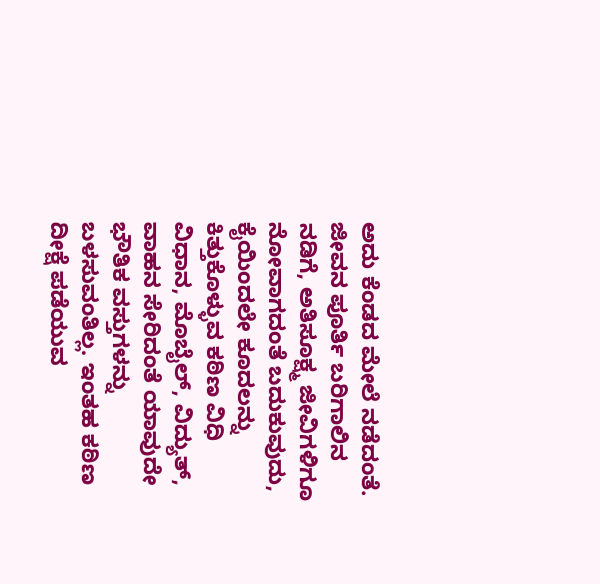ಅದು ಕೆಂಡದ ಮೇಲೆ ನಡೆದಂತೆ. ಜೀವನ ಪೂರ್ತಿ ಬರಿಗಾಲಿನ ನಡಿಗೆ, ಅತಿಸೂಕ್ಷ್ಮ ಜೀವಿಗಳಿಗೂ ನೋವಾಗದಂತೆ ಬದುಕುವುದು, ಕೈಯಿಂದಲೇ ಕೂದಲನ್ನು ಕಿತ್ತುಕೊಳ್ಳುವ ಕಠಿಣ ವಿಧಿ ವಿಧಾನ, ಮೊಬೈಲ್, ವಿದ್ಯುತ್, ವಾಹನ ಸೇರಿದಂತೆ ಯಾವುದೇ ಭೌತಿಕ ವಸ್ತುಗಳನ್ನು ಬಳಸುವಂತಿಲ್ಲ. ಇಂತಹ ಕಠಿಣ ದೀಕ್ಷೆ ಪಡೆಯುವ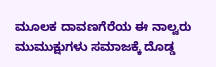ಮೂಲಕ ದಾವಣಗೆರೆಯ ಈ ನಾಲ್ವರು ಮುಮುಕ್ಷುಗಳು ಸಮಾಜಕ್ಕೆ ದೊಡ್ಡ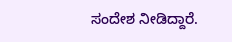ಸಂದೇಶ ನೀಡಿದ್ದಾರೆ.